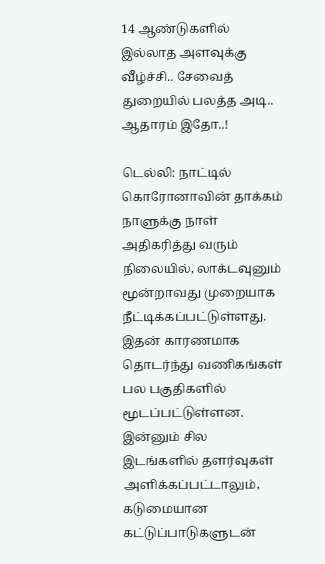14 ஆண்டுகளில் இல்லாத அளவுக்கு வீழ்ச்சி.. சேவைத் துறையில் பலத்த அடி.. ஆதாரம் இதோ..!

டெல்லி: நாட்டில் கொரோனாவின் தாக்கம் நாளுக்கு நாள் அதிகரித்து வரும் நிலையில், லாக்டவுனும் மூன்றாவது முறையாக நீட்டிக்கப்பட்டுள்ளது. இதன் காரணமாக தொடர்ந்து வணிகங்கள் பல பகுதிகளில் மூடப்பட்டுள்ளன. இன்னும் சில இடங்களில் தளர்வுகள் அளிக்கப்பட்டாலும், கடுமையான கட்டுப்பாடுகளுடன்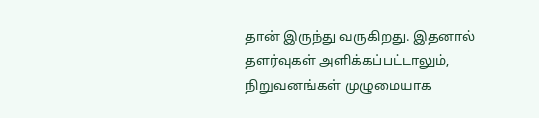தான் இருந்து வருகிறது. இதனால் தளர்வுகள் அளிக்கப்பட்டாலும், நிறுவனங்கள் முழுமையாக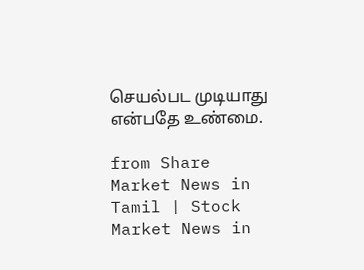செயல்பட முடியாது என்பதே உண்மை.

from Share Market News in Tamil | Stock Market News in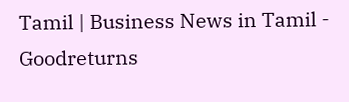Tamil | Business News in Tamil - Goodreturns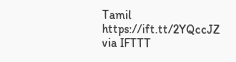Tamil https://ift.tt/2YQccJZ
via IFTTT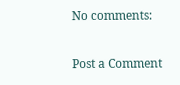No comments:

Post a Comment